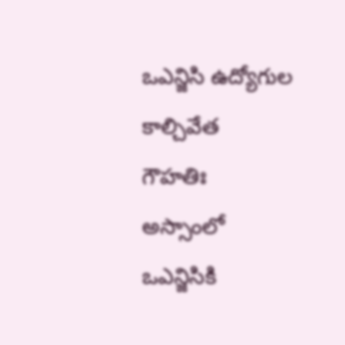ఒఎన్జిసి ఉద్యోగుల కాల్చివేత
గౌహతిః అస్సాంలో ఒఎన్జిసికి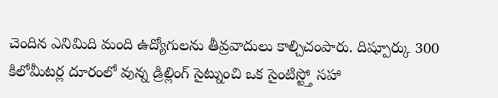చెందిన ఎనిమిది మంది ఉద్యోగులను తీవ్రవాదులు కాల్చిచంపారు. దిష్పూర్కు 300 కిలోమీటర్ల దూరంలో వున్న డ్రిల్లింగ్ సైట్నుంచి ఒక సైంటిస్ట్తో సహా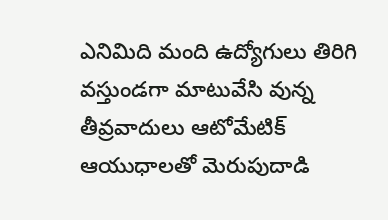ఎనిమిది మంది ఉద్యోగులు తిరిగి వస్తుండగా మాటువేసి వున్న తీవ్రవాదులు ఆటోమేటిక్ ఆయుధాలతో మెరుపుదాడి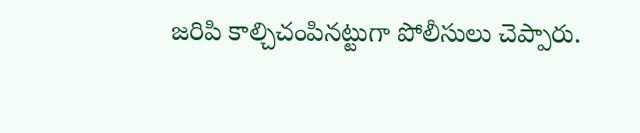జరిపి కాల్చిచంపినట్టుగా పోలీసులు చెప్పారు.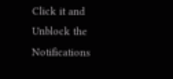Click it and Unblock the Notifications